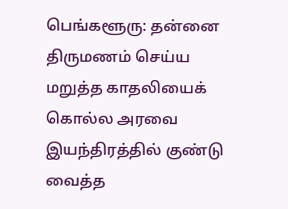பெங்களூரு: தன்னை திருமணம் செய்ய மறுத்த காதலியைக் கொல்ல அரவை இயந்திரத்தில் குண்டு வைத்த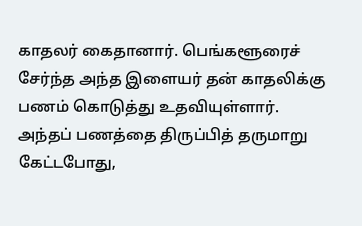காதலர் கைதானார். பெங்களூரைச் சேர்ந்த அந்த இளையர் தன் காதலிக்கு பணம் கொடுத்து உதவியுள்ளார். அந்தப் பணத்தை திருப்பித் தருமாறு கேட்டபோது,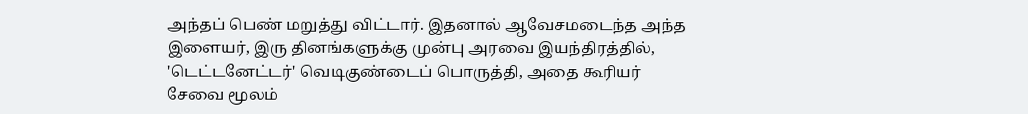அந்தப் பெண் மறுத்து விட்டார். இதனால் ஆவேசமடைந்த அந்த இளையர், இரு தினங்களுக்கு முன்பு அரவை இயந்திரத்தில், 'டெட்டனேட்டர்' வெடிகுண்டைப் பொருத்தி, அதை கூரியர் சேவை மூலம்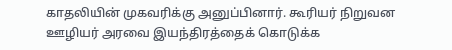காதலியின் முகவரிக்கு அனுப்பினார். கூரியர் நிறுவன ஊழியர் அரவை இயந்திரத்தைக் கொடுக்க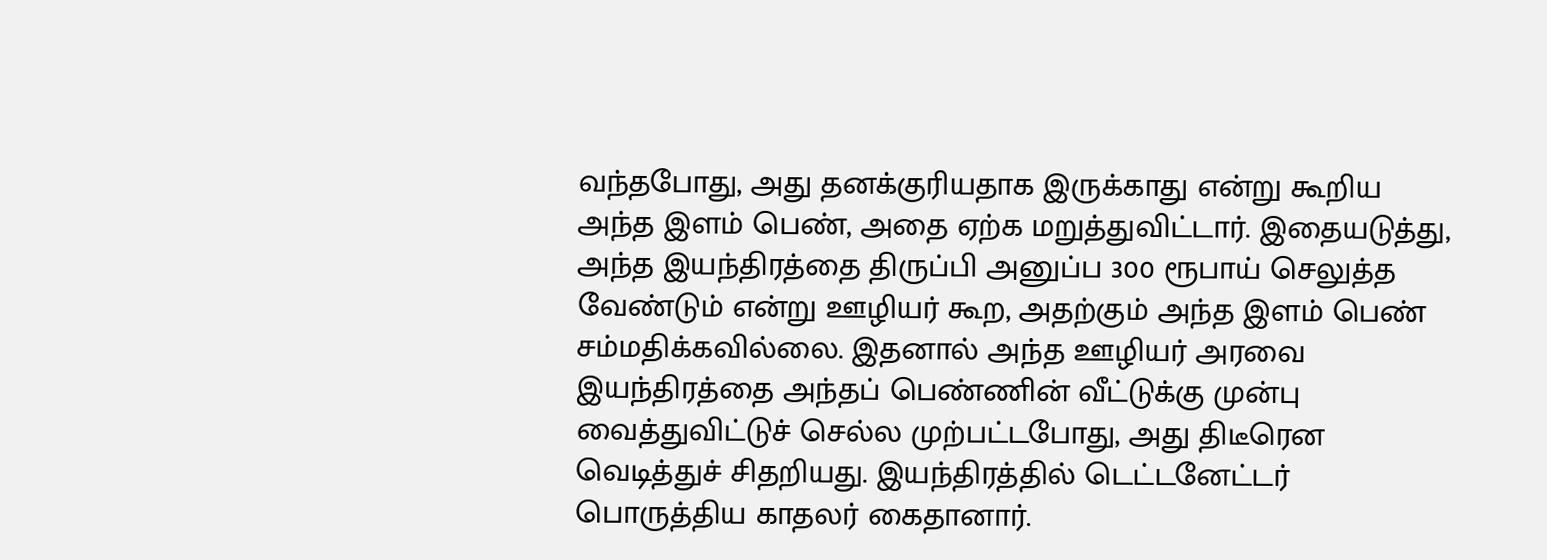வந்தபோது, அது தனக்குரியதாக இருக்காது என்று கூறிய அந்த இளம் பெண், அதை ஏற்க மறுத்துவிட்டார். இதையடுத்து, அந்த இயந்திரத்தை திருப்பி அனுப்ப 300 ரூபாய் செலுத்த வேண்டும் என்று ஊழியர் கூற, அதற்கும் அந்த இளம் பெண் சம்மதிக்கவில்லை. இதனால் அந்த ஊழியர் அரவை இயந்திரத்தை அந்தப் பெண்ணின் வீட்டுக்கு முன்பு வைத்துவிட்டுச் செல்ல முற்பட்டபோது, அது திடீரென வெடித்துச் சிதறியது. இயந்திரத்தில் டெட்டனேட்டர் பொருத்திய காதலர் கைதானார்.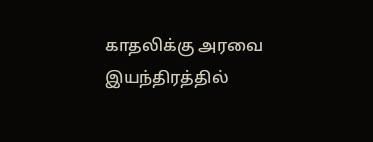காதலிக்கு அரவை இயந்திரத்தில்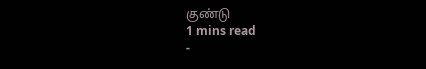குண்டு
1 mins read
-